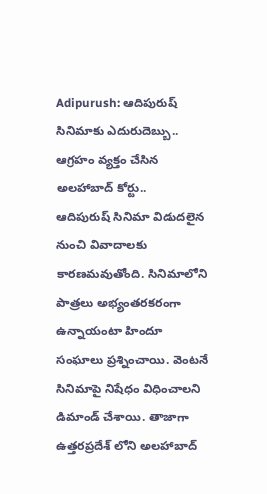Adipurush: ఆదిపురుష్ సినిమాకు ఎదురుదెబ్బు.. ఆగ్రహం వ్యక్తం చేసిన అలహాబాద్ కోర్టు..
ఆదిపురుష్ సినిమా విడుదలైన నుంచి వివాదాలకు కారణమవుతోంది. సినిమాలోని పాత్రలు అభ్యంతరకరంగా ఉన్నాయంటా హిందూ సంఘాలు ప్రశ్నించాయి. వెంటనే సినిమాపై నిషేధం విధించాలని డిమాండ్ చేశాయి. తాజాగా ఉత్తరప్రదేశ్ లోని అలహాబాద్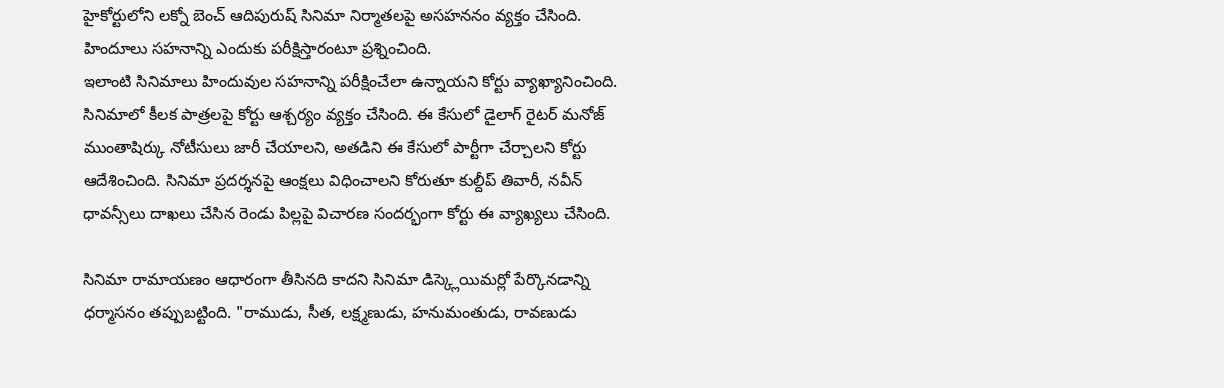హైకోర్టులోని లక్నో బెంచ్ ఆదిపురుష్ సినిమా నిర్మాతలపై అసహననం వ్యక్తం చేసింది. హిందూలు సహనాన్ని ఎందుకు పరీక్షిస్తారంటూ ప్రశ్నించింది.
ఇలాంటి సినిమాలు హిందువుల సహనాన్ని పరీక్షించేలా ఉన్నాయని కోర్టు వ్యాఖ్యానించింది. సినిమాలో కీలక పాత్రలపై కోర్టు ఆశ్చర్యం వ్యక్తం చేసింది. ఈ కేసులో డైలాగ్ రైటర్ మనోజ్ ముంతాషిర్కు నోటీసులు జారీ చేయాలని, అతడిని ఈ కేసులో పార్టీగా చేర్చాలని కోర్టు ఆదేశించింది. సినిమా ప్రదర్శనపై ఆంక్షలు విధించాలని కోరుతూ కుల్దీప్ తివారీ, నవీన్ ధావన్సీలు దాఖలు చేసిన రెండు పిల్లపై విచారణ సందర్భంగా కోర్టు ఈ వ్యాఖ్యలు చేసింది.

సినిమా రామాయణం ఆధారంగా తీసినది కాదని సినిమా డిస్క్లెయిమర్లో పేర్కొనడాన్ని ధర్మాసనం తప్పుబట్టింది. "రాముడు, సీత, లక్ష్మణుడు, హనుమంతుడు, రావణుడు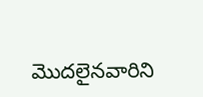మొదలైనవారిని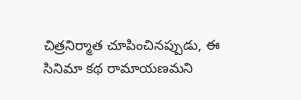చిత్రనిర్మాత చూపించినప్పుడు, ఈ సినిమా కథ రామాయణమని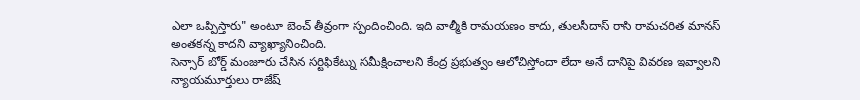ఎలా ఒప్పిస్తారు" అంటూ బెంచ్ తీవ్రంగా స్పందించింది. ఇది వాల్మీకి రామయణం కాదు, తులసీదాస్ రాసి రామచరిత మానస్ అంతకన్న కాదని వ్యాఖ్యానించింది.
సెన్సార్ బోర్డ్ మంజూరు చేసిన సర్టిఫికేట్ను సమీక్షించాలని కేంద్ర ప్రభుత్వం ఆలోచిస్తోందా లేదా అనే దానిపై వివరణ ఇవ్వాలని న్యాయమూర్తులు రాజేష్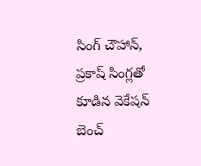సింగ్ చౌహాన్, ప్రకాష్ సింగ్లతో కూడిన వెకేషన్ బెంచ్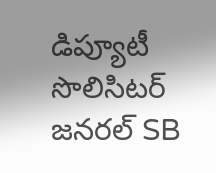డిప్యూటీ సొలిసిటర్ జనరల్ SB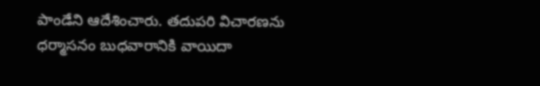పాండేని ఆదేశించారు. తదుపరి విచారణను ధర్మాసనం బుధవారానికి వాయిదా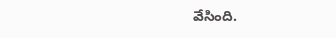వేసింది.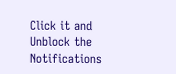Click it and Unblock the Notifications